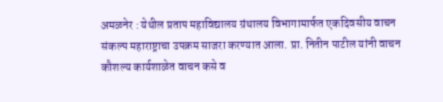अमळनेर : येथील प्रताप महाविद्यालय ग्रंथालय विभागामार्फत एकदिवसीय वाचन संकल्प महाराष्ट्राचा उपक्रम साजरा करण्यात आला. प्रा. नितीन पाटील यांनी वाचन कौशल्य कार्यशाळेत वाचन कसे व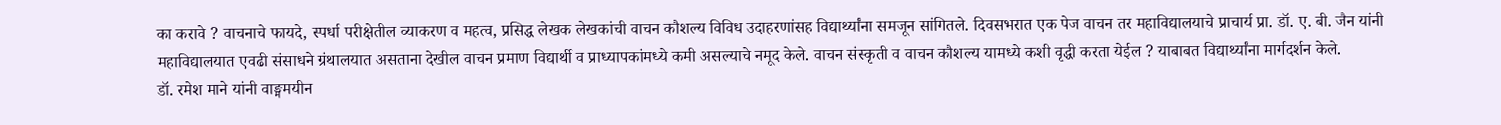का करावे ? वाचनाचे फायदे, स्पर्धा परीक्षेतील व्याकरण व महत्व, प्रसिद्ध लेखक लेखकांची वाचन कौशल्य विविध उदाहरणांसह विद्यार्थ्यांना समजून सांगितले. दिवसभरात एक पेज वाचन तर महाविद्यालयाचे प्राचार्य प्रा. डॉ. ए. बी. जैन यांनी महाविद्यालयात एवढी संसाधने ग्रंथालयात असताना देखील वाचन प्रमाण विद्यार्थी व प्राध्यापकांमध्ये कमी असल्याचे नमूद केले. वाचन संस्कृती व वाचन कौशल्य यामध्ये कशी वृद्धी करता येईल ? याबाबत विद्यार्थ्यांना मार्गदर्शन केले.
डॉ. रमेश माने यांनी वाङ्ममयीन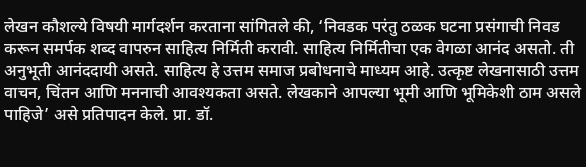लेखन कौशल्ये विषयी मार्गदर्शन करताना सांगितले की, ‘निवडक परंतु ठळक घटना प्रसंगाची निवड करून समर्पक शब्द वापरुन साहित्य निर्मिती करावी. साहित्य निर्मितीचा एक वेगळा आनंद असतो. ती अनुभूती आनंददायी असते. साहित्य हे उत्तम समाज प्रबोधनाचे माध्यम आहे. उत्कृष्ट लेखनासाठी उत्तम वाचन, चिंतन आणि मननाची आवश्यकता असते. लेखकाने आपल्या भूमी आणि भूमिकेशी ठाम असले पाहिजे’ असे प्रतिपादन केले. प्रा. डॉ.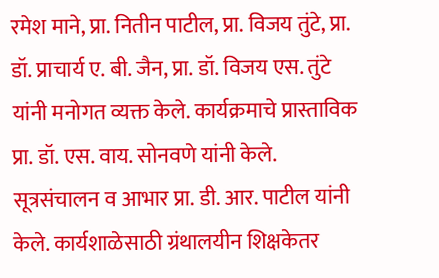रमेश माने, प्रा. नितीन पाटील, प्रा. विजय तुंटे, प्रा. डॉ. प्राचार्य ए. बी. जैन, प्रा. डॉ. विजय एस. तुंटे यांनी मनोगत व्यक्त केले. कार्यक्रमाचे प्रास्ताविक प्रा. डॉ. एस. वाय. सोनवणे यांनी केले. सूत्रसंचालन व आभार प्रा. डी. आर. पाटील यांनी केले. कार्यशाळेसाठी ग्रंथालयीन शिक्षकेतर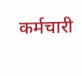कर्मचारी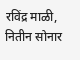रविंद्र माळी, नितीन सोनार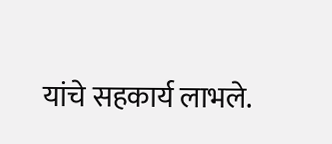यांचे सहकार्य लाभले.